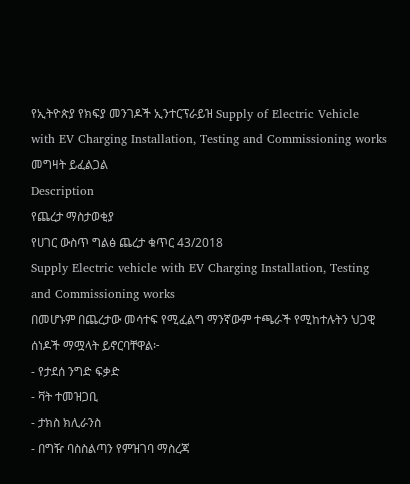የኢትዮጵያ የክፍያ መንገዶች ኢንተርፕራይዝ Supply of Electric Vehicle with EV Charging Installation, Testing and Commissioning works መግዛት ይፈልጋል
Description
የጨረታ ማስታወቂያ
የሀገር ውስጥ ግልፅ ጨረታ ቁጥር 43/2018
Supply Electric vehicle with EV Charging Installation, Testing and Commissioning works
በመሆኑም በጨረታው መሳተፍ የሚፈልግ ማንኛውም ተጫራች የሚከተሉትን ህጋዊ ሰነዶች ማሟላት ይኖርባቸዋል፦
- የታደሰ ንግድ ፍቃድ
- ቫት ተመዝጋቢ
- ታክስ ክሊራንስ
- በግዥ ባስስልጣን የምዝገባ ማስረጃ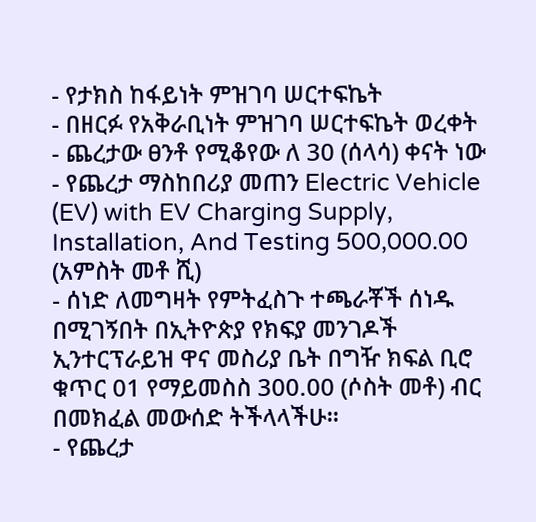- የታክስ ከፋይነት ምዝገባ ሠርተፍኬት
- በዘርፉ የአቅራቢነት ምዝገባ ሠርተፍኬት ወረቀት
- ጨረታው ፀንቶ የሚቆየው ለ 30 (ሰላሳ) ቀናት ነው
- የጨረታ ማስከበሪያ መጠን Electric Vehicle (EV) with EV Charging Supply, Installation, And Testing 500,000.00 (አምስት መቶ ሺ)
- ሰነድ ለመግዛት የምትፈስጉ ተጫራቾች ሰነዱ በሚገኝበት በኢትዮጵያ የክፍያ መንገዶች ኢንተርፕራይዝ ዋና መስሪያ ቤት በግዥ ክፍል ቢሮ ቁጥር 01 የማይመስስ 300.00 (ሶስት መቶ) ብር በመክፈል መውሰድ ትችላላችሁ።
- የጨረታ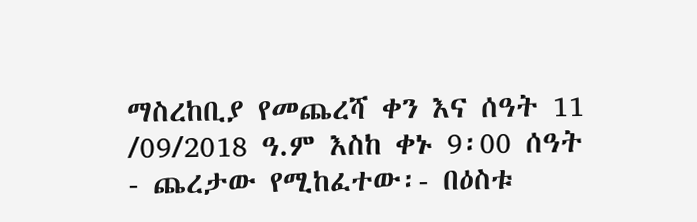ማስረከቢያ የመጨረሻ ቀን እና ሰዓት 11 /09/2018 ዓ.ም እስከ ቀኑ 9፡00 ሰዓት
- ጨረታው የሚከፈተው፡- በዕስቱ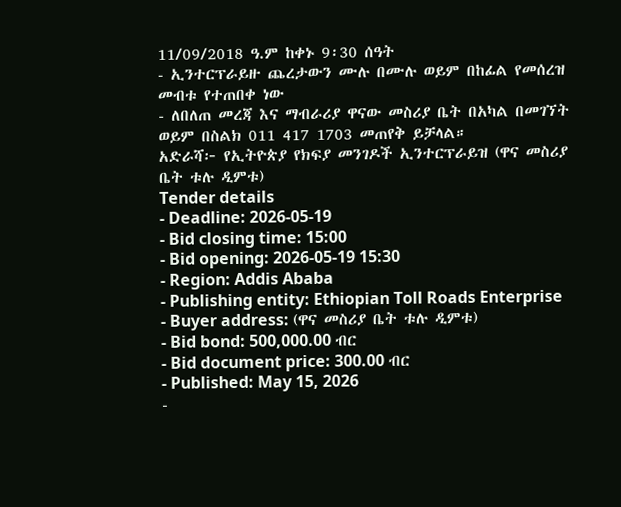11/09/2018 ዓ.ም ከቀኑ 9፡30 ሰዓት
- ኢንተርፕራይዙ ጨረታውን ሙሉ በሙሉ ወይም በከፊል የመሰረዝ መብቱ የተጠበቀ ነው
- ለበለጠ መረጃ እና ማብራሪያ ዋናው መስሪያ ቤት በአካል በመገኘት ወይም በስልክ 011 417 1703 መጠየቅ ይቻላል።
አድራሻ፦ የኢትዮጵያ የክፍያ መንገዶች ኢንተርፕራይዝ (ዋና መስሪያ ቤት ቱሉ ዲምቱ)
Tender details
- Deadline: 2026-05-19
- Bid closing time: 15:00
- Bid opening: 2026-05-19 15:30
- Region: Addis Ababa
- Publishing entity: Ethiopian Toll Roads Enterprise
- Buyer address: (ዋና መስሪያ ቤት ቱሉ ዲምቱ)
- Bid bond: 500,000.00 ብር
- Bid document price: 300.00 ብር
- Published: May 15, 2026
-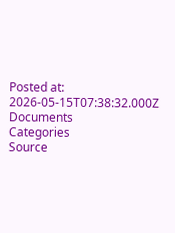Posted at: 2026-05-15T07:38:32.000Z
Documents
Categories
Source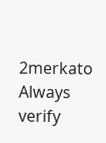2merkato
Always verify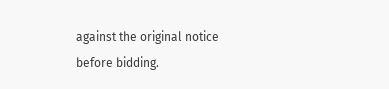against the original notice before bidding.